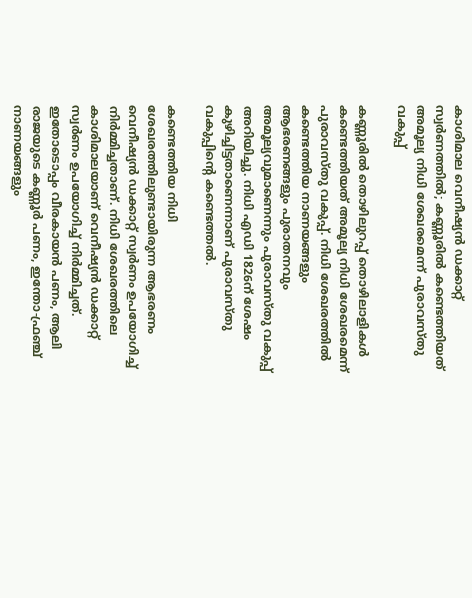കാശിമാല വെനീഷ്യന്‍ ഡക്കാറ്റ് സ്വര്‍ണത്തില്‍; കണ്ണൂരില്‍ കണ്ടെത്തിയത് അമൂല്യ നിധി ശേഖരമെന്ന് പുരാവസ്തു വകുപ്പ്

കണ്ണൂരില്‍ തൊഴിലുറപ്പ് തൊഴിലാളികള്‍ കണ്ടെത്തിയത് അമൂല്യ നിധി ശേഖരമെന്ന് പുരാവസ്തു വകുപ്പ്. നിധി ശേഖരത്തില്‍ കണ്ടെത്തിയ നാണയങ്ങളും ആഭരണങ്ങളും പുരാതനവും അമൂല്യവുമാണെന്നും പുരാവസ്തു വകുപ്പ് അറിയിച്ചു. നിധി എഡി 1826ന് ശേഷം കുഴിച്ചിട്ടതാണെന്നാണ് പുരാവസ്തു വകുപ്പിന്റെ കണ്ടെത്തല്‍.

കണ്ടെത്തിയ നിധി ശേഖരത്തിലുണ്ടായിരുന്ന ആഭരണം വെനീഷ്യന്‍ ഡക്കാറ്റ് സ്വര്‍ണം ഉപയോഗിച്ച് നിര്‍മ്മിച്ചതാണ്. നിധി ശേഖരത്തിലെ കാശിമാലയാണ് വെനീഷ്യന്‍ ഡക്കാറ്റ് സ്വര്‍ണം ഉപയോഗിച്ച് നിര്‍മ്മിച്ചത്. ഇതോടൊപ്പം വീരകായന്‍ പണം, ആലി രാജയുടെ കണ്ണൂര്‍ പണം, ഇന്തോ-ഫ്രഞ്ച് നാണയങ്ങളും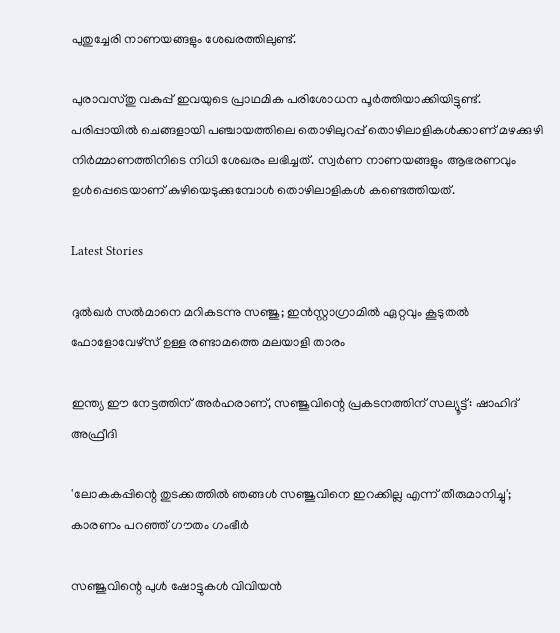പുതുച്ചേരി നാണയങ്ങളും ശേഖരത്തിലുണ്ട്.

പുരാവസ്തു വകുപ്പ് ഇവയുടെ പ്രാഥമിക പരിശോധന പൂര്‍ത്തിയാക്കിയിട്ടുണ്ട്. പരിപ്പായില്‍ ചെങ്ങളായി പഞ്ചായത്തിലെ തൊഴിലുറപ്പ് തൊഴിലാളികള്‍ക്കാണ് മഴക്കുഴി നിര്‍മ്മാണത്തിനിടെ നിധി ശേഖരം ലഭിച്ചത്. സ്വര്‍ണ നാണയങ്ങളും ആഭരണവും ഉള്‍പ്പെടെയാണ് കുഴിയെടുക്കുമ്പോള്‍ തൊഴിലാളികള്‍ കണ്ടെത്തിയത്.

Latest Stories

ദുൽഖർ സൽമാനെ മറികടന്നു സഞ്ജു; ഇൻസ്റ്റാഗ്രാമിൽ ഏറ്റവും കൂടുതൽ ഫോളോവേഴ്സ് ഉള്ള രണ്ടാമത്തെ മലയാളി താരം

ഇന്ത്യ ഈ നേട്ടത്തിന് അർഹരാണ്, സഞ്ജുവിന്റെ പ്രകടനത്തിന് സല്യൂട്ട്: ഷാഹിദ് അഫ്രീദി

'ലോകകപ്പിന്റെ തുടക്കത്തിൽ ഞങ്ങൾ സഞ്ജുവിനെ ഇറക്കില്ല എന്ന് തീരുമാനിച്ചു'; കാരണം പറഞ്ഞ് ഗൗതം ഗംഭീർ

സഞ്ജുവിന്റെ പുൾ ഷോട്ടുകൾ വിവിയൻ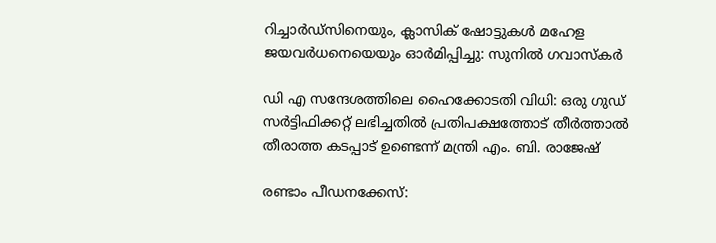റിച്ചാർഡ്സിനെയും, ക്ലാസിക് ഷോട്ടുകൾ മഹേള ജയവർധനെയെയും ഓർമിപ്പിച്ചു: സുനിൽ ഗവാസ്കർ

ഡി എ സന്ദേശത്തിലെ ഹൈക്കോടതി വിധി: ഒരു ഗുഡ് സര്‍ട്ടിഫിക്കറ്റ് ലഭിച്ചതിൽ പ്രതിപക്ഷത്തോട് തീര്‍ത്താല്‍ തീരാത്ത കടപ്പാട് ഉണ്ടെന്ന് മന്ത്രി എം. ബി. രാജേഷ്

രണ്ടാം പീഡനക്കേസ്: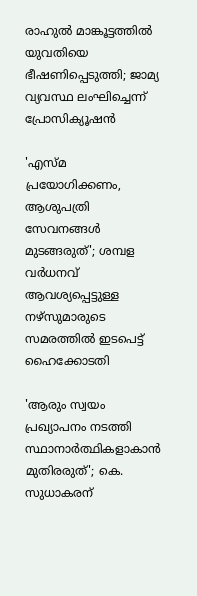രാഹുൽ മാങ്കൂട്ടത്തിൽ യുവതിയെ ഭീഷണിപ്പെടുത്തി; ജാമ്യ വ്യവസ്ഥ ലംഘിച്ചെന്ന് പ്രോസിക്യൂഷൻ

'എസ്മ പ്രയോഗിക്കണം, ആശുപത്രി സേവനങ്ങള്‍ മുടങ്ങരുത്'; ശമ്പള വര്‍ധനവ് ആവശ്യപ്പെട്ടുള്ള നഴ്സുമാരുടെ സമരത്തിൽ ഇടപെട്ട് ഹൈക്കോടതി

'ആരും സ്വയം പ്രഖ്യാപനം നടത്തി സ്ഥാനാർത്ഥികളാകാൻ മുതിരരുത്'; കെ. സുധാകരന്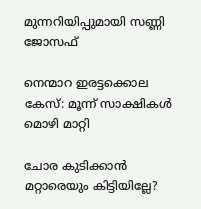മുന്നറിയിപ്പുമായി സണ്ണി ജോസഫ്

നെന്മാറ ഇരട്ടക്കൊല കേസ്: മൂന്ന് സാക്ഷികള്‍ മൊഴി മാറ്റി

ചോര കുടിക്കാൻ മറ്റാരെയും കിട്ടിയില്ലേ?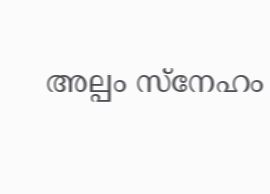അല്പം സ്‌നേഹം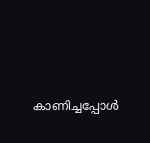കാണിച്ചപ്പോൾ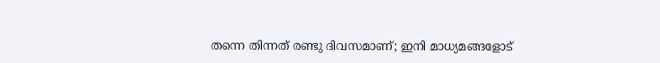തന്നെ തിന്നത് രണ്ടു ദിവസമാണ്; ഇനി മാധ്യമങ്ങളോട്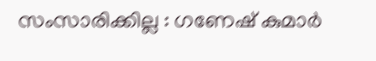സംസാരിക്കില്ല : ഗണേഷ് കുമാർ